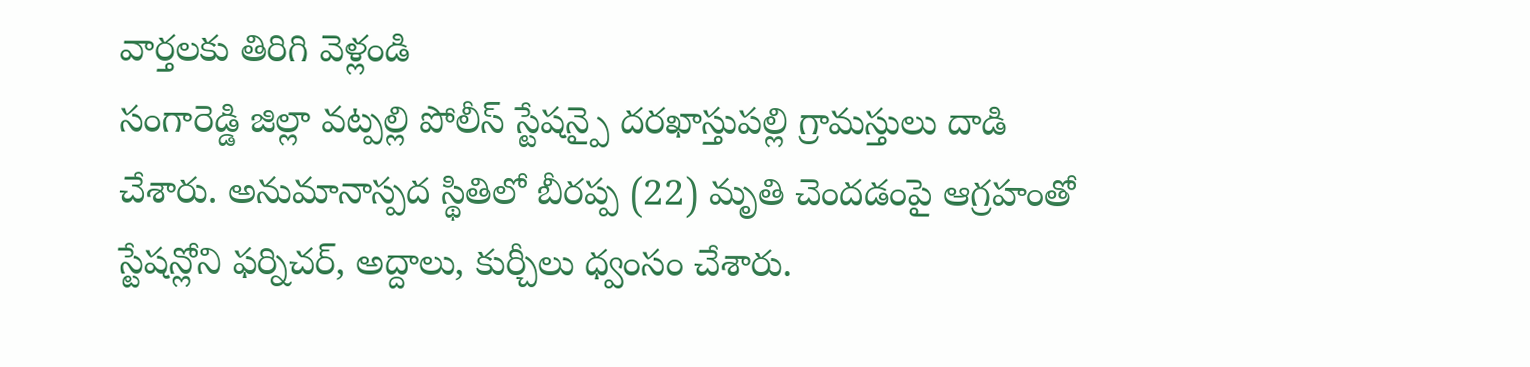వార్తలకు తిరిగి వెళ్లండి
సంగారెడ్డి జిల్లా వట్పల్లి పోలీస్ స్టేషన్పై దరఖాస్తుపల్లి గ్రామస్తులు దాడి చేశారు. అనుమానాస్పద స్థితిలో బీరప్ప (22) మృతి చెందడంపై ఆగ్రహంతో స్టేషన్లోని ఫర్నిచర్, అద్దాలు, కుర్చీలు ధ్వంసం చేశారు.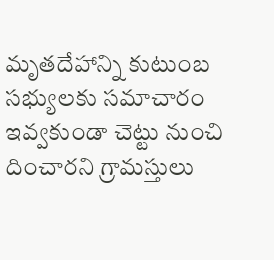మృతదేహాన్ని కుటుంబ సభ్యులకు సమాచారం ఇవ్వకుండా చెట్టు నుంచి దించారని గ్రామస్తులు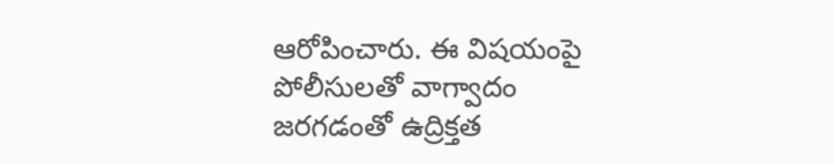ఆరోపించారు. ఈ విషయంపై పోలీసులతో వాగ్వాదం జరగడంతో ఉద్రిక్తత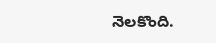నెలకొంది.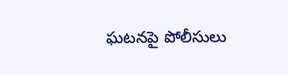ఘటనపై పోలీసులు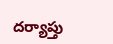దర్యాప్తు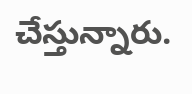చేస్తున్నారు.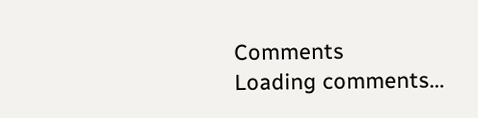Comments
Loading comments...